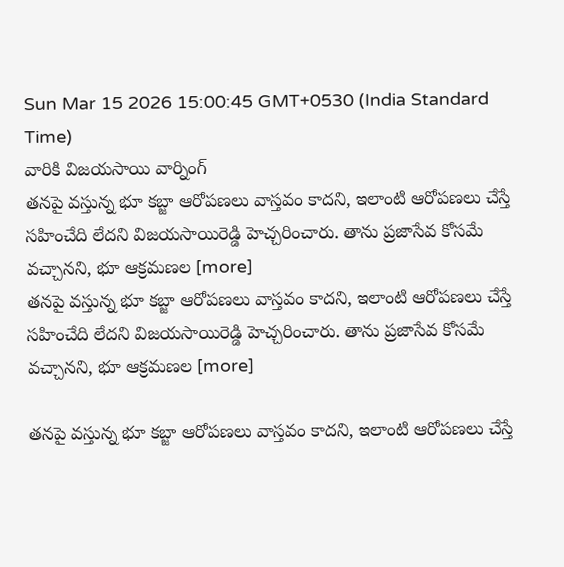Sun Mar 15 2026 15:00:45 GMT+0530 (India Standard Time)
వారికి విజయసాయి వార్నింగ్
తనపై వస్తున్న భూ కబ్జా ఆరోపణలు వాస్తవం కాదని, ఇలాంటి ఆరోపణలు చేస్తే సహించేది లేదని విజయసాయిరెడ్డి హెచ్చరించారు. తాను ప్రజాసేవ కోసమే వచ్చానని, భూ ఆక్రమణల [more]
తనపై వస్తున్న భూ కబ్జా ఆరోపణలు వాస్తవం కాదని, ఇలాంటి ఆరోపణలు చేస్తే సహించేది లేదని విజయసాయిరెడ్డి హెచ్చరించారు. తాను ప్రజాసేవ కోసమే వచ్చానని, భూ ఆక్రమణల [more]

తనపై వస్తున్న భూ కబ్జా ఆరోపణలు వాస్తవం కాదని, ఇలాంటి ఆరోపణలు చేస్తే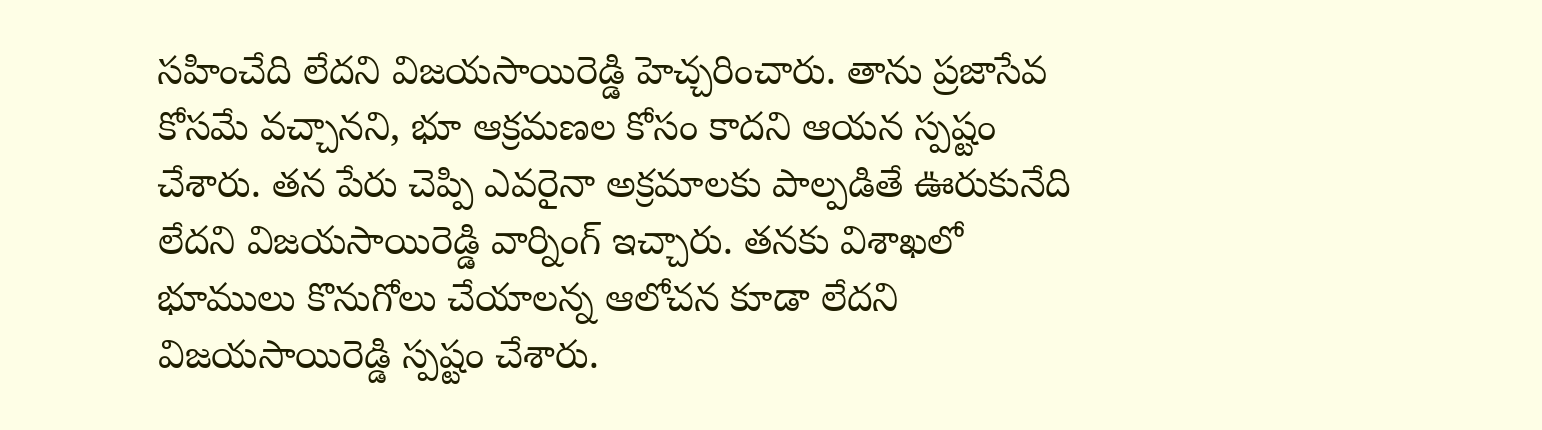సహించేది లేదని విజయసాయిరెడ్డి హెచ్చరించారు. తాను ప్రజాసేవ కోసమే వచ్చానని, భూ ఆక్రమణల కోసం కాదని ఆయన స్పష్టం చేశారు. తన పేరు చెప్పి ఎవరైనా అక్రమాలకు పాల్పడితే ఊరుకునేది లేదని విజయసాయిరెడ్డి వార్నింగ్ ఇచ్చారు. తనకు విశాఖలో భూములు కొనుగోలు చేయాలన్న ఆలోచన కూడా లేదని విజయసాయిరెడ్డి స్పష్టం చేశారు.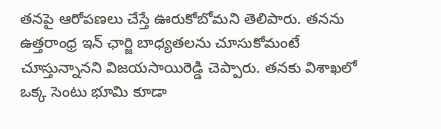తనపై ఆరోపణలు చేస్తే ఊరుకోబోమని తెలిపారు. తనను ఉత్తరాంధ్ర ఇన్ ఛార్జి బాధ్యతలను చూసుకోమంటే చూస్తున్నానని విజయసాయిరెడ్డి చెప్పారు. తనకు విశాఖలో ఒక్క సెంటు భూమి కూడా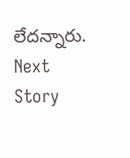లేదన్నారు.
Next Story